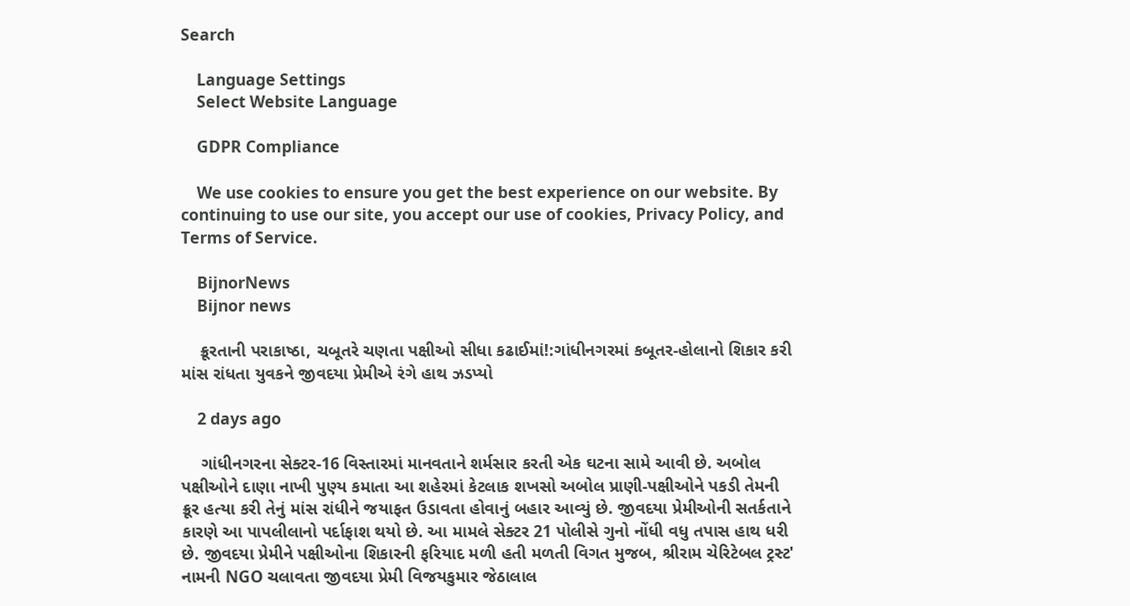Search

    Language Settings
    Select Website Language

    GDPR Compliance

    We use cookies to ensure you get the best experience on our website. By continuing to use our site, you accept our use of cookies, Privacy Policy, and Terms of Service.

    BijnorNews
    Bijnor news

    ક્રૂરતાની પરાકાષ્ઠા, ચબૂતરે ચણતા પક્ષીઓ સીધા કઢાઈમાં!:ગાંધીનગરમાં કબૂતર-હોલાનો શિકાર કરી માંસ રાંધતા યુવકને જીવદયા પ્રેમીએ રંગે હાથ ઝડપ્યો

    2 days ago

    ગાંધીનગરના સેક્ટર-16 વિસ્તારમાં માનવતાને શર્મસાર કરતી એક ઘટના સામે આવી છે. અબોલ પક્ષીઓને દાણા નાખી પુણ્ય કમાતા આ શહેરમાં કેટલાક શખસો અબોલ પ્રાણી-પક્ષીઓને પકડી તેમની ક્રૂર હત્યા કરી તેનું માંસ રાંધીને જયાફત ઉડાવતા હોવાનું બહાર આવ્યું છે. જીવદયા પ્રેમીઓની સતર્કતાને કારણે આ પાપલીલાનો પર્દાફાશ થયો છે. આ મામલે સેક્ટર 21 પોલીસે ગુનો નોંધી વધુ તપાસ હાથ ધરી છે. જીવદયા પ્રેમીને પક્ષીઓના શિકારની ફરિયાદ મળી હતી મળતી વિગત મુજબ, શ્રીરામ ચેરિટેબલ ટ્રસ્ટ' નામની NGO ચલાવતા જીવદયા પ્રેમી વિજયકુમાર જેઠાલાલ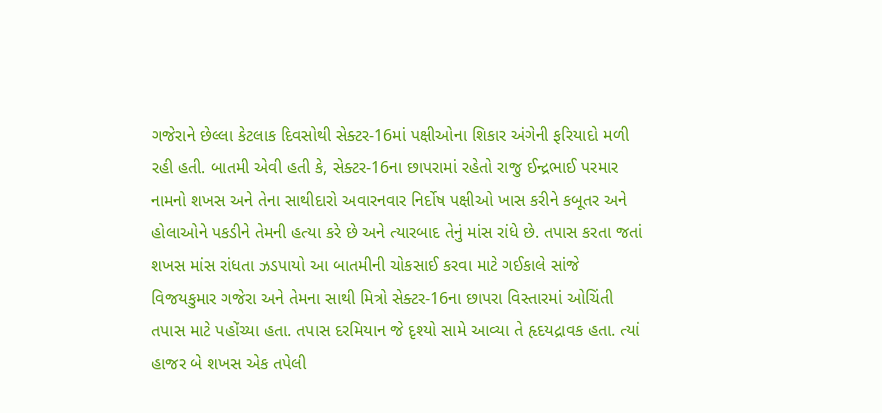ગજેરાને છેલ્લા કેટલાક દિવસોથી સેક્ટર-16માં પક્ષીઓના શિકાર અંગેની ફરિયાદો મળી રહી હતી. બાતમી એવી હતી કે, સેક્ટર-16ના છાપરામાં રહેતો રાજુ ઈન્દ્રભાઈ પરમાર નામનો શખસ અને તેના સાથીદારો અવારનવાર નિર્દોષ પક્ષીઓ ખાસ કરીને કબૂતર અને હોલાઓને પકડીને તેમની હત્યા કરે છે અને ત્યારબાદ તેનું માંસ રાંધે છે. તપાસ કરતા જતાં શખસ માંસ રાંધતા ઝડપાયો આ બાતમીની ચોકસાઈ કરવા માટે ગઈકાલે સાંજે વિજયકુમાર ગજેરા અને તેમના સાથી મિત્રો સેક્ટર-16ના છાપરા વિસ્તારમાં ઓચિંતી તપાસ માટે પહોંચ્યા હતા. તપાસ દરમિયાન જે દૃશ્યો સામે આવ્યા તે હૃદયદ્રાવક હતા. ત્યાં હાજર બે શખસ એક તપેલી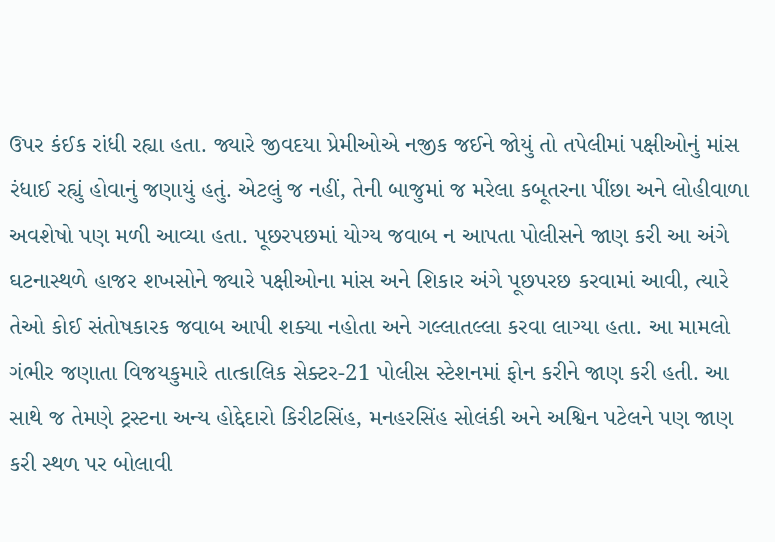ઉપર કંઈક રાંધી રહ્યા હતા. જ્યારે જીવદયા પ્રેમીઓએ નજીક જઈને જોયું તો તપેલીમાં પક્ષીઓનું માંસ રંધાઈ રહ્યું હોવાનું જણાયું હતું. એટલું જ નહીં, તેની બાજુમાં જ મરેલા કબૂતરના પીંછા અને લોહીવાળા અવશેષો પણ મળી આવ્યા હતા. પૂછરપછમાં યોગ્ય જવાબ ન આપતા પોલીસને જાણ કરી આ અંગે ઘટનાસ્થળે હાજર શખસોને જ્યારે પક્ષીઓના માંસ અને શિકાર અંગે પૂછપરછ કરવામાં આવી, ત્યારે તેઓ કોઈ સંતોષકારક જવાબ આપી શક્યા નહોતા અને ગલ્લાતલ્લા કરવા લાગ્યા હતા. આ મામલો ગંભીર જણાતા વિજયકુમારે તાત્કાલિક સેક્ટર-21 પોલીસ સ્ટેશનમાં ફોન કરીને જાણ કરી હતી. આ સાથે જ તેમણે ટ્રસ્ટના અન્ય હોદ્દેદારો કિરીટસિંહ, મનહરસિંહ સોલંકી અને અશ્વિન પટેલને પણ જાણ કરી સ્થળ પર બોલાવી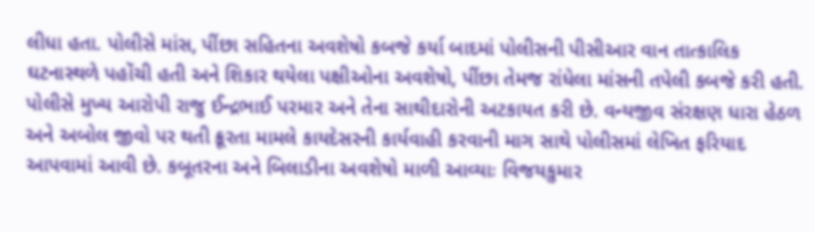લીધા હતા. પોલીસે માંસ, પીંછા સહિતના અવશેષો કબજે કર્યા બાદમાં પોલીસની પીસીઆર વાન તાત્કાલિક ઘટનાસ્થળે પહોંચી હતી અને શિકાર થયેલા પક્ષીઓના અવશેષો, પીંછા તેમજ રાંધેલા માંસની તપેલી કબજે કરી હતી. પોલીસે મુખ્ય આરોપી રાજુ ઈન્દ્રભાઈ પરમાર અને તેના સાથીદારોની અટકાયત કરી છે. વન્યજીવ સંરક્ષણ ધારા હેઠળ અને અબોલ જીવો પર થતી ક્રૂરતા મામલે કાયદેસરની કાર્યવાહી કરવાની માગ સાથે પોલીસમાં લેખિત ફરિયાદ આપવામાં આવી છે. કબૂતરના અને બિલાડીના અવશેષો માળી આવ્યાઃ વિજયકુમાર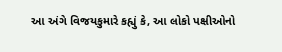આ અંગે વિજયકુમારે કહ્યું કે, આ લોકો પક્ષીઓનો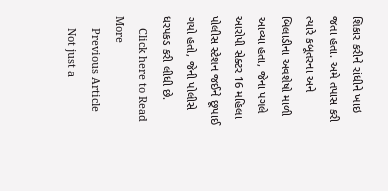શિકાર કરીને રાંધીને ખાઇ જતા હતા. અમે તપાસ કરી ત્યારે કબૂતરના અને બિલાડીના અવશેષો માળી આવ્યા હતા, જેના પગલે આરોપી સેક્ટર 16 મહિલા પોલીસ સ્ટેશન જઈને છૂપાઈ ગયો હતો, જેની પોલીસે ધરપકડ કરી લીધી છે.
    Click here to Read More
    Previous Article
    Not just a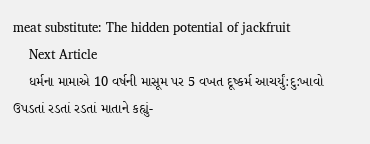meat substitute: The hidden potential of jackfruit
    Next Article
    ધર્મના મામાએ 10 વર્ષની માસૂમ પર 5 વખત દૂષ્કર્મ આચર્યું:દુ:ખાવો ઉપડતાં રડતાં રડતાં માતાને કહ્યું-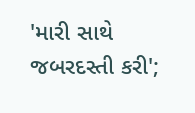'મારી સાથે જબરદસ્તી કરી';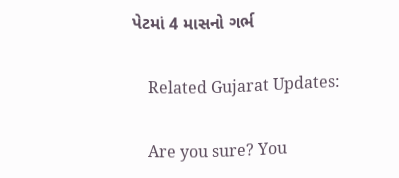પેટમાં 4 માસનો ગર્ભ

    Related Gujarat Updates:

    Are you sure? You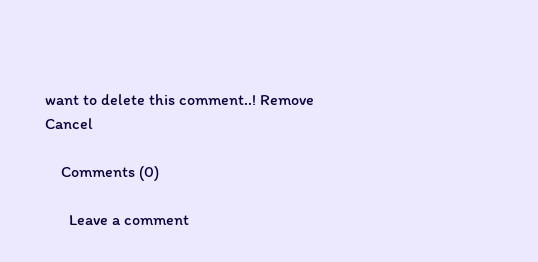want to delete this comment..! Remove Cancel

    Comments (0)

      Leave a comment